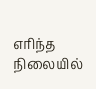எரிந்த நிலையில்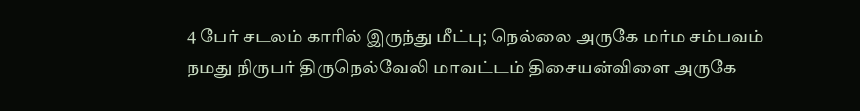4 பேர் சடலம் காரில் இருந்து மீட்பு; நெல்லை அருகே மர்ம சம்பவம்
நமது நிருபர் திருநெல்வேலி மாவட்டம் திசையன்விளை அருகே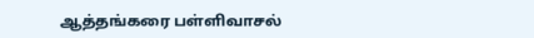ஆத்தங்கரை பள்ளிவாசல்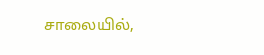சாலையில்,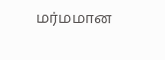மர்மமான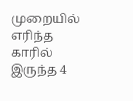முறையில் எரிந்த காரில் இருந்த 4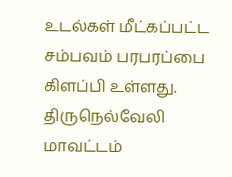உடல்கள் மீட்கப்பட்ட சம்பவம் பரபரப்பை கிளப்பி உள்ளது. திருநெல்வேலி மாவட்டம்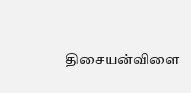திசையன்விளை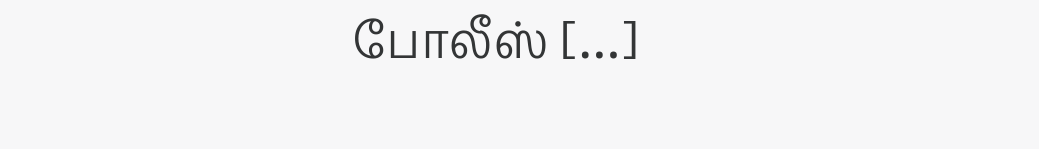போலீஸ் […]